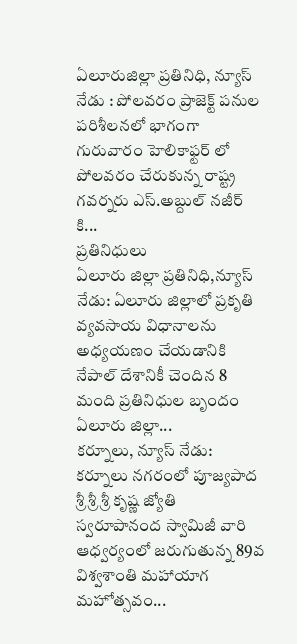ఏలూరుజిల్లా ప్రతినిధి, న్యూస్ నేడు : పోలవరం ప్రాజెక్ట్ పనుల పరిశీలనలో భాగంగా గురువారం హెలికాఫ్టర్ లో పోలవరం చేరుకున్న రాష్ట్ర గవర్నరు ఎస్.అబ్దుల్ నజీర్ కి...
ప్రతినిధులు
ఏలూరు జిల్లా ప్రతినిధి,న్యూస్ నేడు: ఏలూరు జిల్లాలో ప్రకృతి వ్యవసాయ విధానాలను అధ్యయణం చేయడానికి నేపాల్ దేశానికీ చెందిన 8 మంది ప్రతినిధుల బృందం ఏలూరు జిల్లా...
కర్నూలు, న్యూస్ నేడు: కర్నూలు నగరంలో పూజ్యపాద శ్రీ శ్రీ శ్రీ కృష్ణ జ్యోతి స్వరూపానంద స్వామిజీ వారి ఆధ్వర్యంలో జరుగుతున్న 89వ విశ్వశాంతి మహాయాగ మహోత్సవం...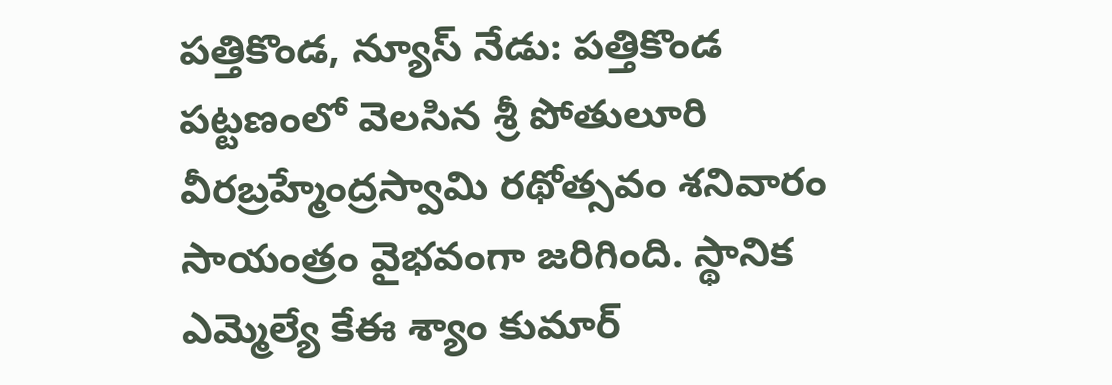పత్తికొండ, న్యూస్ నేడు: పత్తికొండ పట్టణంలో వెలసిన శ్రీ పోతులూరి వీరబ్రహ్మేంద్రస్వామి రథోత్సవం శనివారం సాయంత్రం వైభవంగా జరిగింది. స్థానిక ఎమ్మెల్యే కేఈ శ్యాం కుమార్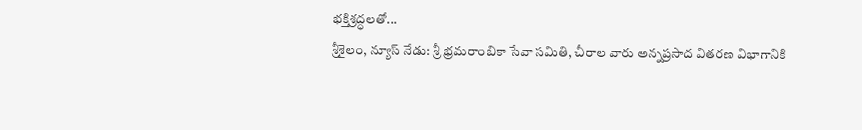భక్తిశ్రద్ధలతో...
శ్రీశైలం, న్యూస్ నేడు: శ్రీ భ్రమరాంబికా సేవా సమితి, చీరాల వారు అన్నప్రసాద వితరణ విభాగానికి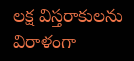లక్ష విస్తరాకులను విరాళంగా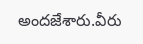అందజేశారు.వీరు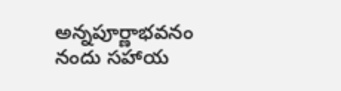అన్నపూర్ణాభవనం నందు సహాయ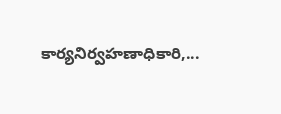కార్యనిర్వహణాధికారి,...